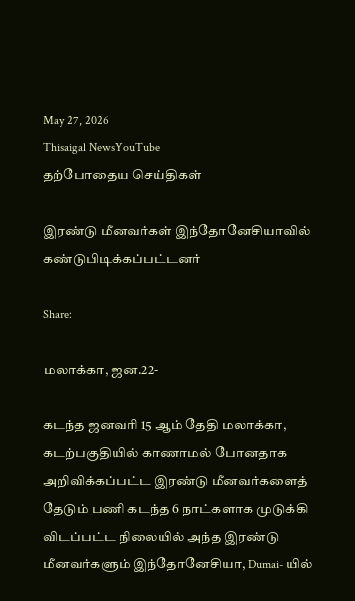May 27, 2026
Thisaigal NewsYouTube
தற்போதைய செய்திகள்

இரண்டு மீனவர்கள் இந்தோனேசியாவில் கண்டுபிடிக்கப்பட்டனர்

Share:

மலாக்கா, ஜன.22-

கடந்த ஜனவரி 15 ஆம் தேதி மலாக்கா, கடற்பகுதியில் காணாமல் போனதாக அறிவிக்கப்பட்ட இரண்டு மீனவர்களைத் தேடும் பணி கடந்த 6 நாட்களாக முடுக்கி விடப்பட்ட நிலையில் அந்த இரண்டு மீனவர்களும் இந்தோனேசியா, Dumai- யில்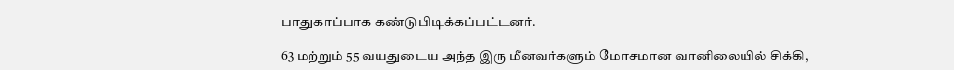பாதுகாப்பாக கண்டுபிடிக்கப்பட்டனர்.

63 மற்றும் 55 வயதுடைய அந்த இரு மீனவர்களும் மோசமான வானிலையில் சிக்கி,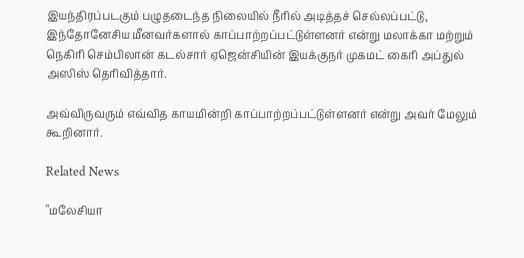இயந்திரப்படகும் பழுதடைந்த நிலையில் நீரில் அடித்தச் செல்லப்பட்டு, இந்தோனேசிய மீனவர்களால் காப்பாற்றப்பட்டுள்ளனர் என்று மலாக்கா மற்றும் நெகிரி செம்பிலான் கடல்சார் ஏஜென்சியின் இயக்குநர் முகமட் கைரி அப்துல் அஸிஸ் தெரிவித்தார்.

அவ்விருவரும் எவ்வித காயமின்றி காப்பாற்றப்பட்டுள்ளனர் என்று அவர் மேலும் கூறினார்.

Related News

"மலேசியா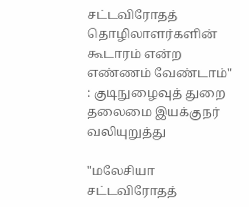சட்டவிரோதத் தொழிலாளர்களின் கூடாரம் என்ற எண்ணம் வேண்டாம்" : குடிநுழைவுத் துறை தலைமை இயக்குநர் வலியுறுத்து

"மலேசியா சட்டவிரோதத்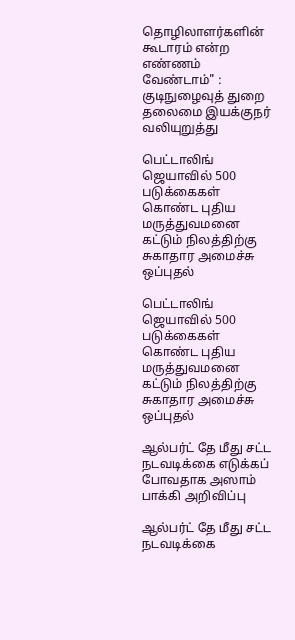தொழிலாளர்களின் கூடாரம் என்ற எண்ணம் வேண்டாம்" : குடிநுழைவுத் துறை தலைமை இயக்குநர் வலியுறுத்து

பெட்டாலிங் ஜெயாவில் 500 படுக்கைகள் கொண்ட புதிய மருத்துவமனை கட்டும் நிலத்திற்கு சுகாதார அமைச்சு ஒப்புதல்

பெட்டாலிங் ஜெயாவில் 500 படுக்கைகள் கொண்ட புதிய மருத்துவமனை கட்டும் நிலத்திற்கு சுகாதார அமைச்சு ஒப்புதல்

ஆல்பர்ட் தே மீது சட்ட நடவடிக்கை எடுக்கப் போவதாக அஸாம் பாக்கி அறிவிப்பு

ஆல்பர்ட் தே மீது சட்ட நடவடிக்கை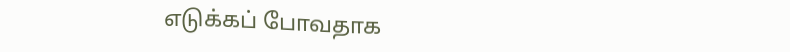எடுக்கப் போவதாக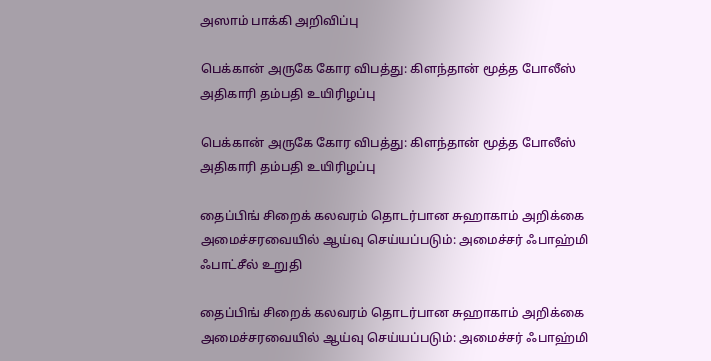அஸாம் பாக்கி அறிவிப்பு

பெக்கான் அருகே கோர விபத்து: கிளந்தான் மூத்த போலீஸ் அதிகாரி தம்பதி உயிரிழப்பு

பெக்கான் அருகே கோர விபத்து: கிளந்தான் மூத்த போலீஸ் அதிகாரி தம்பதி உயிரிழப்பு

தைப்பிங் சிறைக் கலவரம் தொடர்பான சுஹாகாம் அறிக்கை அமைச்சரவையில் ஆய்வு செய்யப்படும்: அமைச்சர் ஃபாஹ்மி ஃபாட்சீல் உறுதி

தைப்பிங் சிறைக் கலவரம் தொடர்பான சுஹாகாம் அறிக்கை அமைச்சரவையில் ஆய்வு செய்யப்படும்: அமைச்சர் ஃபாஹ்மி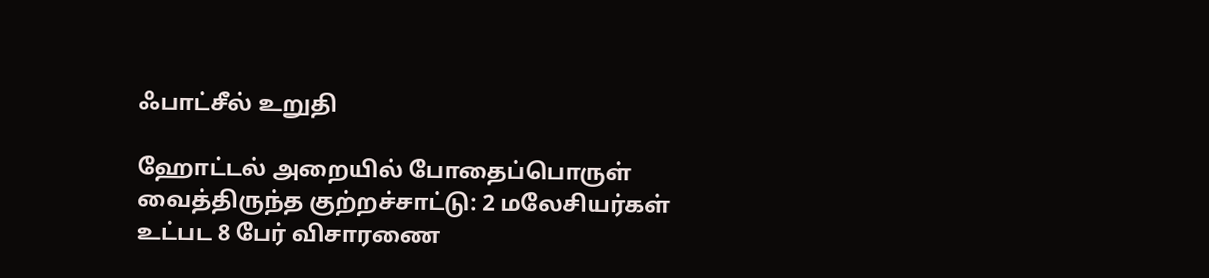ஃபாட்சீல் உறுதி

ஹோட்டல் அறையில் போதைப்பொருள் வைத்திருந்த குற்றச்சாட்டு: 2 மலேசியர்கள் உட்பட 8 பேர் விசாரணை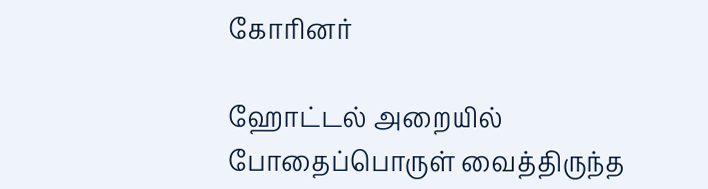கோரினர்

ஹோட்டல் அறையில் போதைப்பொருள் வைத்திருந்த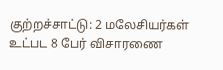குற்றச்சாட்டு: 2 மலேசியர்கள் உட்பட 8 பேர் விசாரணை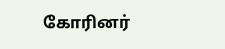கோரினர்